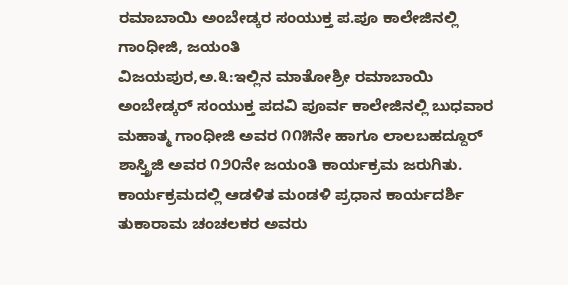ರಮಾಬಾಯಿ ಅಂಬೇಡ್ಕರ ಸಂಯುಕ್ತ ಪ.ಪೂ ಕಾಲೇಜಿನಲ್ಲಿ ಗಾಂಧೀಜಿ, ಜಯಂತಿ
ವಿಜಯಪುರ,ಅ.೩:ಇಲ್ಲಿನ ಮಾತೋಶ್ರೀ ರಮಾಬಾಯಿ ಅಂಬೇಡ್ಕರ್ ಸಂಯುಕ್ತ ಪದವಿ ಪೂರ್ವ ಕಾಲೇಜಿನಲ್ಲಿ ಬುಧವಾರ ಮಹಾತ್ಮ ಗಾಂಧೀಜಿ ಅವರ ೧೧೫ನೇ ಹಾಗೂ ಲಾಲಬಹದ್ದೂರ್ ಶಾಸ್ತ್ರಿಜಿ ಅವರ ೧೨೦ನೇ ಜಯಂತಿ ಕಾರ್ಯಕ್ರಮ ಜರುಗಿತು.
ಕಾರ್ಯಕ್ರಮದಲ್ಲಿ ಆಡಳಿತ ಮಂಡಳಿ ಪ್ರಧಾನ ಕಾರ್ಯದರ್ಶಿ ತುಕಾರಾಮ ಚಂಚಲಕರ ಅವರು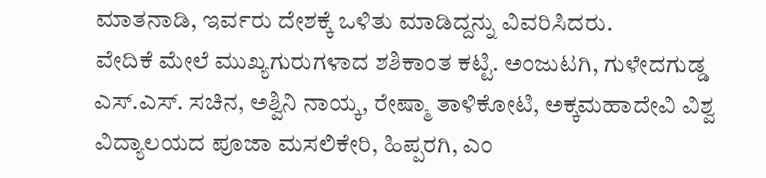ಮಾತನಾಡಿ, ಇರ್ವರು ದೇಶಕ್ಕೆ ಒಳಿತು ಮಾಡಿದ್ದನ್ನು ವಿವರಿಸಿದರು.
ವೇದಿಕೆ ಮೇಲೆ ಮುಖ್ಯಗುರುಗಳಾದ ಶಶಿಕಾಂತ ಕಟ್ಟಿ. ಅಂಜುಟಗಿ, ಗುಳೇದಗುಡ್ಡ ಎಸ್.ಎಸ್. ಸಚಿನ, ಅಶ್ವಿನಿ ನಾಯ್ಕ, ರೇಷ್ಮಾ ತಾಳಿಕೋಟಿ, ಅಕ್ಕಮಹಾದೇವಿ ವಿಶ್ವ ವಿದ್ಯಾಲಯದ ಪೂಜಾ ಮಸಲಿಕೇರಿ, ಹಿಪ್ಪರಗಿ, ಎಂ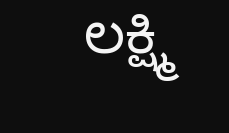ಲಕ್ಷ್ಮಿ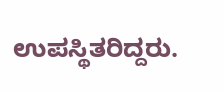ಉಪಸ್ಥಿತರಿದ್ದರು.